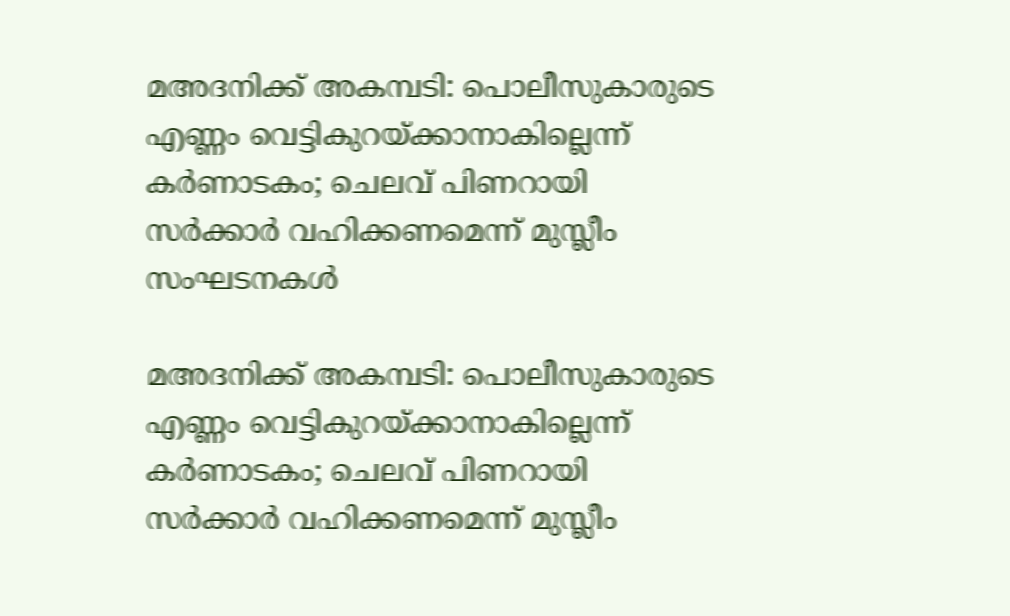മഅദനിക്ക് അകമ്പടി: പൊലീസുകാരുടെ എണ്ണം വെട്ടികുറയ്ക്കാനാകില്ലെന്ന് കര്‍ണാടകം; ചെലവ് പിണറായി സര്‍ക്കാര്‍ വഹിക്കണമെന്ന് മുസ്ലീം സംഘടനകള്‍

മഅദനിക്ക് അകമ്പടി: പൊലീസുകാരുടെ എണ്ണം വെട്ടികുറയ്ക്കാനാകില്ലെന്ന് കര്‍ണാടകം; ചെലവ് പിണറായി സര്‍ക്കാര്‍ വഹിക്കണമെന്ന് മുസ്ലീം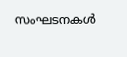സംഘടനകള്‍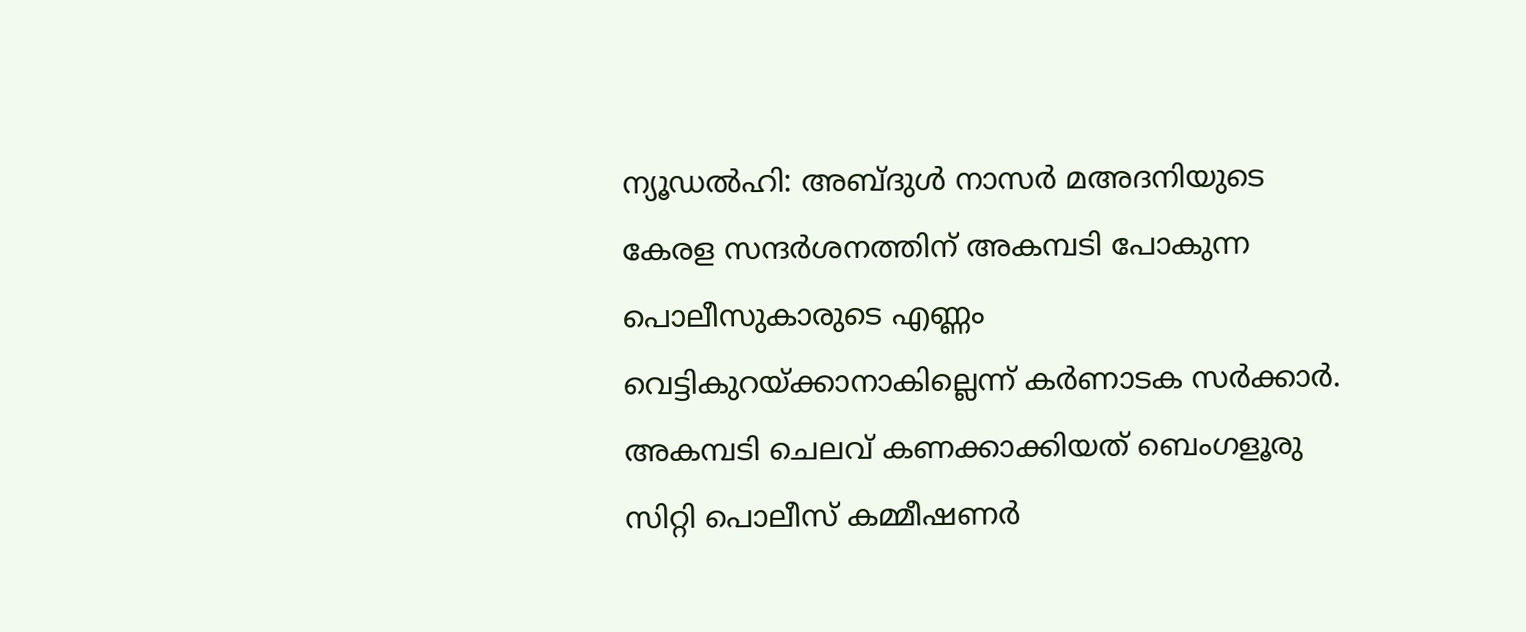ന്യൂഡല്‍ഹി: അബ്ദുള്‍ നാസര്‍ മഅദനിയുടെ കേരള സന്ദര്‍ശനത്തിന് അകമ്പടി പോകുന്ന പൊലീസുകാരുടെ എണ്ണം വെട്ടികുറയ്ക്കാനാകില്ലെന്ന് കര്‍ണാടക സര്‍ക്കാര്‍. അകമ്പടി ചെലവ് കണക്കാക്കിയത് ബെംഗളൂരു സിറ്റി പൊലീസ് കമ്മീഷണര്‍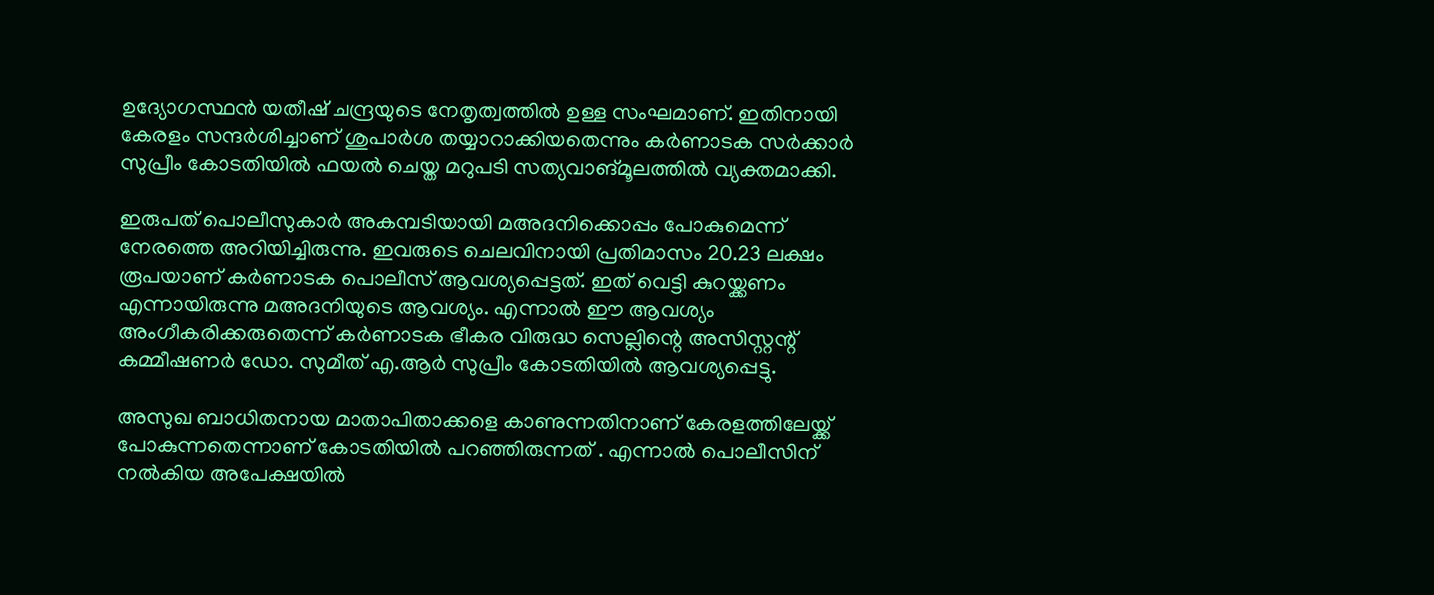ഉദ്യോഗസ്ഥന്‍ യതീഷ് ചന്ദ്രയുടെ നേതൃത്വത്തില്‍ ഉള്ള സംഘമാണ്. ഇതിനായി കേരളം സന്ദര്‍ശിച്ചാണ് ശുപാര്‍ശ തയ്യാറാക്കിയതെന്നും കര്‍ണാടക സര്‍ക്കാര്‍ സുപ്രീം കോടതിയില്‍ ഫയല്‍ ചെയ്ത മറുപടി സത്യവാങ്മൂലത്തില്‍ വ്യക്തമാക്കി.

ഇരുപത് പൊലീസുകാര്‍ അകമ്പടിയായി മഅദനിക്കൊപ്പം പോകുമെന്ന് നേരത്തെ അറിയിച്ചിരുന്നു. ഇവരുടെ ചെലവിനായി പ്രതിമാസം 20.23 ലക്ഷം രൂപയാണ് കര്‍ണാടക പൊലീസ് ആവശ്യപ്പെട്ടത്. ഇത് വെട്ടി കുറയ്ക്കണം എന്നായിരുന്നു മഅദനിയുടെ ആവശ്യം. എന്നാല്‍ ഈ ആവശ്യം അംഗീകരിക്കരുതെന്ന് കര്‍ണാടക ഭീകര വിരുദ്ധ സെല്ലിന്റെ അസിസ്റ്റന്റ് കമ്മീഷണര്‍ ഡോ. സുമീത് എ.ആര്‍ സുപ്രീം കോടതിയില്‍ ആവശ്യപ്പെട്ടു.

അസുഖ ബാധിതനായ മാതാപിതാക്കളെ കാണുന്നതിനാണ് കേരളത്തിലേയ്ക്ക് പോകുന്നതെന്നാണ് കോടതിയില്‍ പറഞ്ഞിരുന്നത് . എന്നാല്‍ പൊലീസിന് നല്‍കിയ അപേക്ഷയില്‍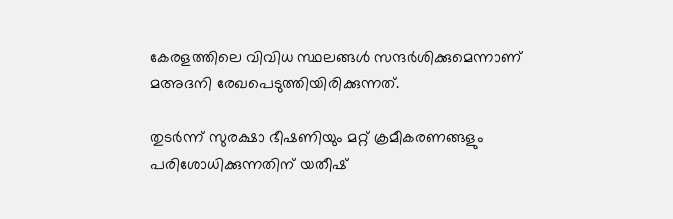കേരളത്തിലെ വിവിധ സ്ഥലങ്ങള്‍ സന്ദര്‍ശിക്കുമെന്നാണ് മഅദനി രേഖപെടുത്തിയിരിക്കുന്നത്.

തുടര്‍ന്ന് സുരക്ഷാ ഭീഷണിയും മറ്റ് ക്രമീകരണങ്ങളും പരിശോധിക്കുന്നതിന് യതീഷ്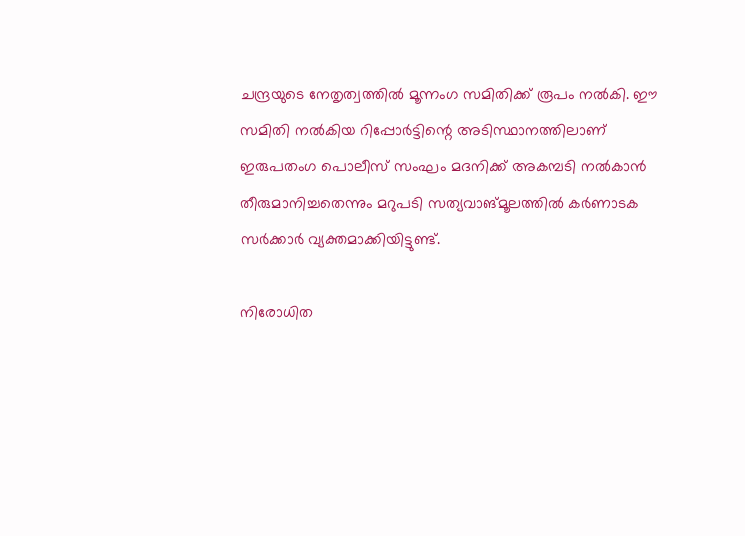ചന്ദ്രയുടെ നേതൃത്വത്തില്‍ മൂന്നംഗ സമിതിക്ക് രൂപം നല്‍കി. ഈ സമിതി നല്‍കിയ റിപ്പോര്‍ട്ടിന്റെ അടിസ്ഥാനത്തിലാണ് ഇരുപതംഗ പൊലീസ് സംഘം മദനിക്ക് അകമ്പടി നല്‍കാന്‍ തീരുമാനിച്ചതെന്നും മറുപടി സത്യവാങ്മൂലത്തില്‍ കര്‍ണാടക സര്‍ക്കാര്‍ വ്യക്തമാക്കിയിട്ടുണ്ട്.

നിരോധിത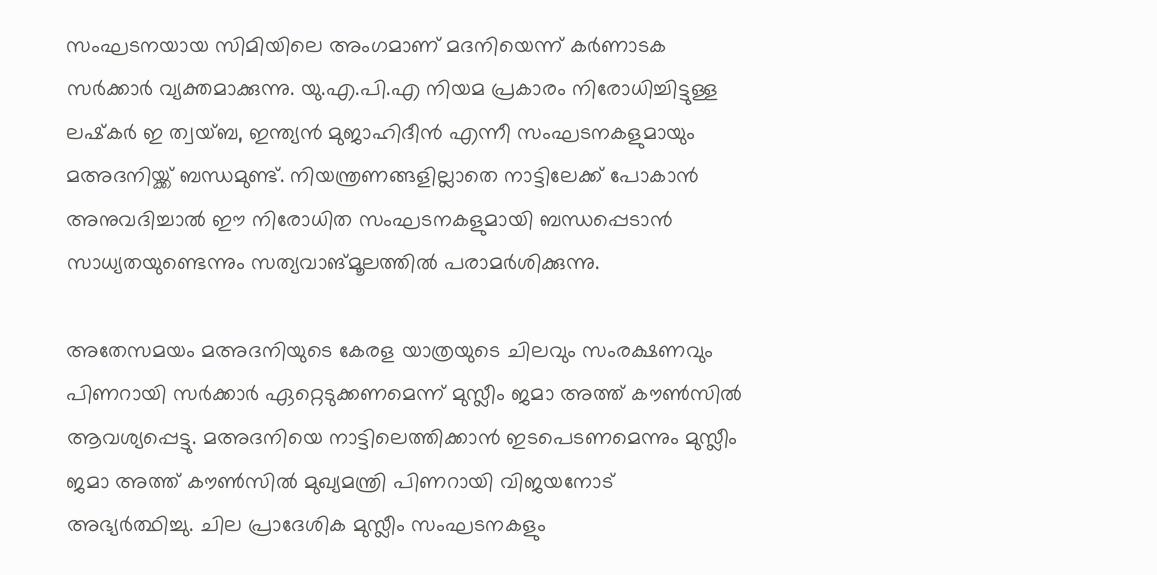സംഘടനയായ സിമിയിലെ അംഗമാണ് മദനിയെന്ന് കര്‍ണാടക സര്‍ക്കാര്‍ വ്യക്തമാക്കുന്നു. യു.എ.പി.എ നിയമ പ്രകാരം നിരോധിച്ചിട്ടുള്ള ലഷ്‌കര്‍ ഇ ത്വയ്ബ, ഇന്ത്യന്‍ മുജാഹിദീന്‍ എന്നീ സംഘടനകളുമായും മഅദനിയ്ക്ക് ബന്ധമുണ്ട്. നിയന്ത്രണങ്ങളില്ലാതെ നാട്ടിലേക്ക് പോകാന്‍ അനുവദിച്ചാല്‍ ഈ നിരോധിത സംഘടനകളുമായി ബന്ധപ്പെടാന്‍ സാധ്യതയുണ്ടെന്നും സത്യവാങ്മൂലത്തില്‍ പരാമര്‍ശിക്കുന്നു.

അതേസമയം മഅദനിയുടെ കേരള യാത്രയുടെ ചിലവും സംരക്ഷണവും പിണറായി സര്‍ക്കാര്‍ ഏറ്റെടുക്കണമെന്ന് മുസ്ലീം ജമാ അത്ത് കൗണ്‍സില്‍ ആവശ്യപ്പെട്ടു. മഅദനിയെ നാട്ടിലെത്തിക്കാന്‍ ഇടപെടണമെന്നും മുസ്ലീം ജമാ അത്ത് കൗണ്‍സില്‍ മുഖ്യമന്ത്രി പിണറായി വിജയനോട് അഭ്യര്‍ത്ഥിച്ചു. ചില പ്രാദേശിക മുസ്ലീം സംഘടനകളും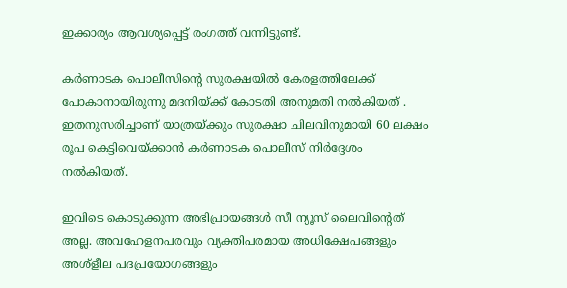ഇക്കാര്യം ആവശ്യപ്പെട്ട് രംഗത്ത് വന്നിട്ടുണ്ട്.

കര്‍ണാടക പൊലീസിന്റെ സുരക്ഷയില്‍ കേരളത്തിലേക്ക് പോകാനായിരുന്നു മദനിയ്ക്ക് കോടതി അനുമതി നല്‍കിയത് . ഇതനുസരിച്ചാണ് യാത്രയ്ക്കും സുരക്ഷാ ചിലവിനുമായി 60 ലക്ഷം രൂപ കെട്ടിവെയ്ക്കാന്‍ കര്‍ണാടക പൊലീസ് നിര്‍ദ്ദേശം നല്‍കിയത്.

ഇവിടെ കൊടുക്കുന്ന അഭിപ്രായങ്ങള്‍ സീ ന്യൂസ് ലൈവിന്റെത് അല്ല. അവഹേളനപരവും വ്യക്തിപരമായ അധിക്ഷേപങ്ങളും അശ്‌ളീല പദപ്രയോഗങ്ങളും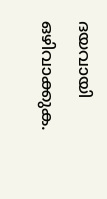ദയവായി ഒഴിവാക്കുക.